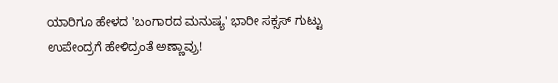ಯಾರಿಗೂ ಹೇಳದ 'ಬಂಗಾರದ ಮನುಷ್ಯ' ಭಾರೀ ಸಕ್ಸಸ್‌ ಗುಟ್ಟು ಉಪೇಂದ್ರಗೆ ಹೇಳಿದ್ರಂತೆ ಅಣ್ಣಾವ್ರು!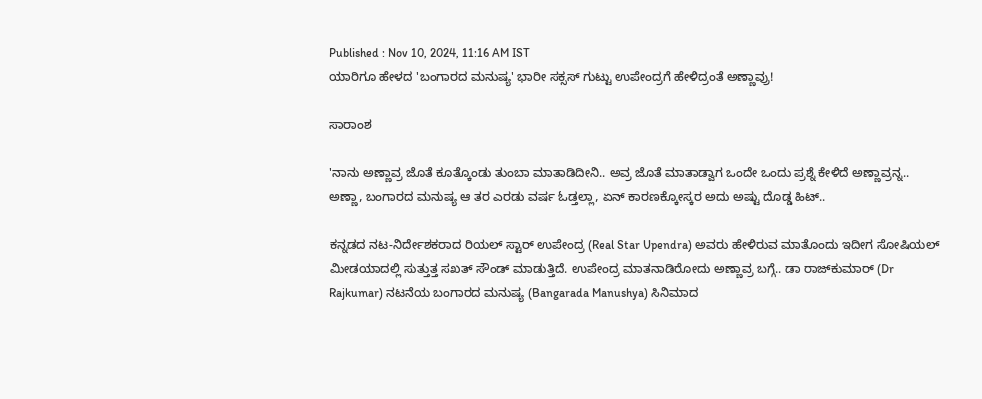Published : Nov 10, 2024, 11:16 AM IST
ಯಾರಿಗೂ ಹೇಳದ 'ಬಂಗಾರದ ಮನುಷ್ಯ' ಭಾರೀ ಸಕ್ಸಸ್‌ ಗುಟ್ಟು ಉಪೇಂದ್ರಗೆ ಹೇಳಿದ್ರಂತೆ ಅಣ್ಣಾವ್ರು!

ಸಾರಾಂಶ

'ನಾನು ಅಣ್ಣಾವ್ರ ಜೊತೆ ಕೂತ್ಕೊಂಡು ತುಂಬಾ ಮಾತಾಡಿದೀನಿ.. ಅವ್ರ ಜೊತೆ ಮಾತಾಡ್ವಾಗ ಒಂದೇ ಒಂದು ಪ್ರಶ್ನೆ ಕೇಳಿದೆ ಅಣ್ಣಾವ್ರನ್ನ.. ಅಣ್ಣಾ, ಬಂಗಾರದ ಮನುಷ್ಯ ಆ ತರ ಎರಡು ವರ್ಷ ಓಡ್ತಲ್ಲಾ, ಏನ್ ಕಾರಣಕ್ಕೋಸ್ಕರ ಅದು ಅಷ್ಟು ದೊಡ್ಡ ಹಿಟ್..

ಕನ್ನಡದ ನಟ-ನಿರ್ದೇಶಕರಾದ ರಿಯಲ್ ಸ್ಟಾರ್ ಉಪೇಂದ್ರ (Real Star Upendra) ಅವರು ಹೇಳಿರುವ ಮಾತೊಂದು ಇದೀಗ ಸೋಷಿಯಲ್ ಮೀಡಯಾದಲ್ಲಿ ಸುತ್ತುತ್ತ ಸಖತ್ ಸೌಂಡ್ ಮಾಡುತ್ತಿದೆ. ಉಪೇಂದ್ರ ಮಾತನಾಡಿರೋದು ಅಣ್ಣಾವ್ರ ಬಗ್ಗೆ.. ಡಾ ರಾಜ್‌ಕುಮಾರ್ (Dr Rajkumar) ನಟನೆಯ ಬಂಗಾರದ ಮನುಷ್ಯ (Bangarada Manushya) ಸಿನಿಮಾದ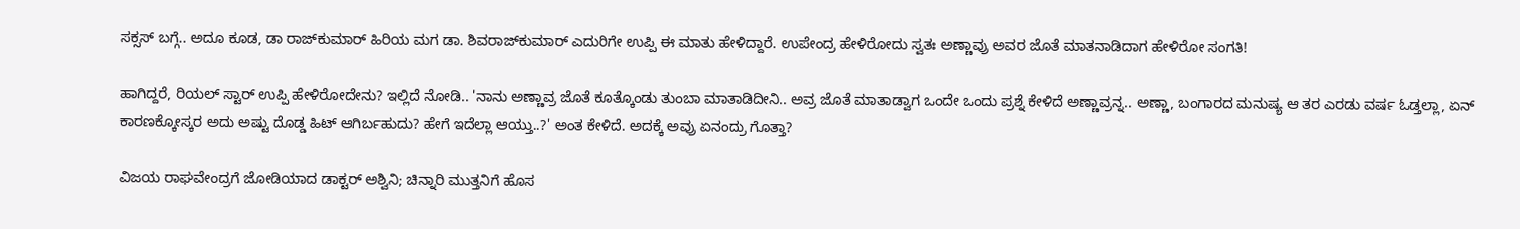ಸಕ್ಸಸ್ ಬಗ್ಗೆ.. ಅದೂ ಕೂಡ, ಡಾ ರಾಜ್‌ಕುಮಾರ್ ಹಿರಿಯ ಮಗ ಡಾ. ಶಿವರಾಜ್‌ಕುಮಾರ್ ಎದುರಿಗೇ ಉಪ್ಪಿ ಈ ಮಾತು ಹೇಳಿದ್ದಾರೆ. ಉಪೇಂದ್ರ ಹೇಳಿರೋದು ಸ್ವತಃ ಅಣ್ಣಾವ್ರು ಅವರ ಜೊತೆ ಮಾತನಾಡಿದಾಗ ಹೇಳಿರೋ ಸಂಗತಿ!

ಹಾಗಿದ್ದರೆ, ರಿಯಲ್ ಸ್ಟಾರ್ ಉಪ್ಪಿ ಹೇಳಿರೋದೇನು? ಇಲ್ಲಿದೆ ನೋಡಿ.. 'ನಾನು ಅಣ್ಣಾವ್ರ ಜೊತೆ ಕೂತ್ಕೊಂಡು ತುಂಬಾ ಮಾತಾಡಿದೀನಿ.. ಅವ್ರ ಜೊತೆ ಮಾತಾಡ್ವಾಗ ಒಂದೇ ಒಂದು ಪ್ರಶ್ನೆ ಕೇಳಿದೆ ಅಣ್ಣಾವ್ರನ್ನ.. ಅಣ್ಣಾ, ಬಂಗಾರದ ಮನುಷ್ಯ ಆ ತರ ಎರಡು ವರ್ಷ ಓಡ್ತಲ್ಲಾ, ಏನ್ ಕಾರಣಕ್ಕೋಸ್ಕರ ಅದು ಅಷ್ಟು ದೊಡ್ಡ ಹಿಟ್ ಆಗಿರ್ಬಹುದು? ಹೇಗೆ ಇದೆಲ್ಲಾ ಆಯ್ತು..?' ಅಂತ ಕೇಳಿದೆ. ಅದಕ್ಕೆ ಅವ್ರು ಏನಂದ್ರು ಗೊತ್ತಾ?

ವಿಜಯ ರಾಘವೇಂದ್ರಗೆ ಜೋಡಿಯಾದ ಡಾಕ್ಟರ್ ಅಶ್ವಿನಿ; ಚಿನ್ನಾರಿ ಮುತ್ತನಿಗೆ ಹೊಸ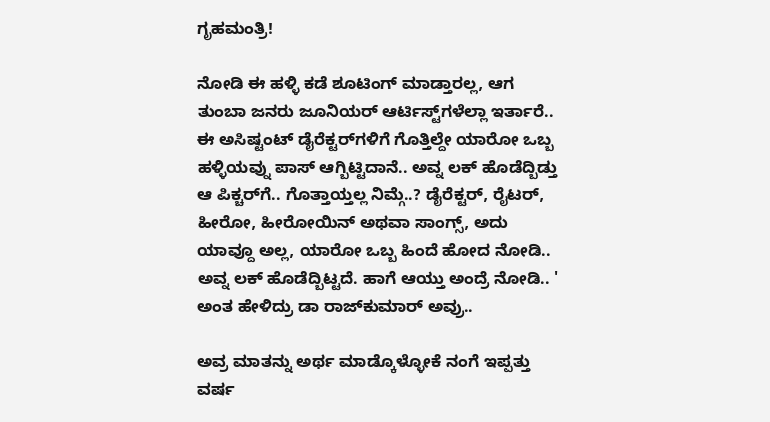ಗೃಹಮಂತ್ರಿ!

ನೋಡಿ ಈ ಹಳ್ಳಿ ಕಡೆ ಶೂಟಿಂಗ್ ಮಾಡ್ತಾರಲ್ಲ, ಆಗ ತುಂಬಾ ಜನರು ಜೂನಿಯರ್ ಆರ್ಟಿಸ್ಟ್‌ಗಳೆಲ್ಲಾ ಇರ್ತಾರೆ.. ಈ ಅಸಿಷ್ಟಂಟ್ ಡೈರೆಕ್ಟರ್‌ಗಳಿಗೆ ಗೊತ್ತಿಲ್ದೇ ಯಾರೋ ಒಬ್ಬ ಹಳ್ಳಿಯವ್ನು ಪಾಸ್ ಆಗ್ಬಿಟ್ಟಿದಾನೆ.. ಅವ್ನ ಲಕ್ ಹೊಡೆದ್ಬಿಡ್ತು ಆ ಪಿಕ್ಚರ್‌ಗೆ.. ಗೊತ್ತಾಯ್ತಲ್ಲ ನಿಮ್ಗೆ..? ಡೈರೆಕ್ಟರ್‌, ರೈಟರ್‌, ಹೀರೋ, ಹೀರೋಯಿನ್ ಅಥವಾ ಸಾಂಗ್ಸ್‌, ಅದು ಯಾವ್ದೂ ಅಲ್ಲ, ಯಾರೋ ಒಬ್ಬ ಹಿಂದೆ ಹೋದ ನೋಡಿ.. ಅವ್ನ ಲಕ್ ಹೊಡೆದ್ಬಿಟ್ಟದೆ. ಹಾಗೆ ಆಯ್ತು ಅಂದ್ರೆ ನೋಡಿ.. ' ಅಂತ ಹೇಳಿದ್ರು ಡಾ ರಾಜ್‌ಕುಮಾರ್ ಅವ್ರು..

ಅವ್ರ ಮಾತನ್ನು ಅರ್ಥ ಮಾಡ್ಕೊಳ್ಳೋಕೆ ನಂಗೆ ಇಪ್ಪತ್ತು ವರ್ಷ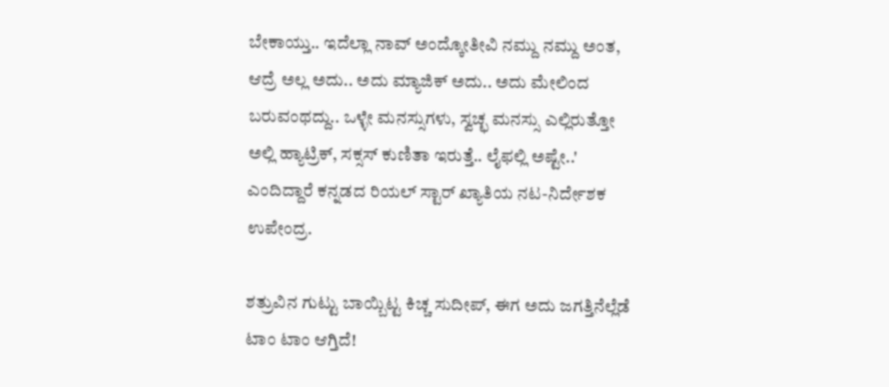ಬೇಕಾಯ್ತು.. ಇದೆಲ್ಲಾ ನಾವ್ ಅಂದ್ಕೋತೀವಿ ನಮ್ದು ನಮ್ದು ಅಂತ, ಆದ್ರೆ ಅಲ್ಲ ಅದು.. ಅದು ಮ್ಯಾಜಿಕ್ ಅದು.. ಅದು ಮೇಲಿಂದ ಬರುವಂಥದ್ದು.. ಒಳ್ಳೇ ಮನಸ್ಸುಗಳು, ಸ್ವಚ್ಛ ಮನಸ್ಸು ಎಲ್ಲಿರುತ್ತೋ ಅಲ್ಲಿ ಹ್ಯಾಟ್ರಿಕ್‌, ಸಕ್ಸಸ್‌ ಕುಣಿತಾ ಇರುತ್ತೆ.. ಲೈಫಲ್ಲಿ ಅಷ್ಟೇ..' ಎಂದಿದ್ದಾರೆ ಕನ್ನಡದ ರಿಯಲ್ ಸ್ಟಾರ್ ಖ್ಯಾತಿಯ ನಟ-ನಿರ್ದೇಶಕ ಉಪೇಂದ್ರ.

ಶತ್ರುವಿನ ಗುಟ್ಟು ಬಾಯ್ಬಿಟ್ಟ ಕಿಚ್ಚ ಸುದೀಪ್, ಈಗ ಅದು ಜಗತ್ತಿನೆಲ್ಲೆಡೆ ಟಾಂ ಟಾಂ ಆಗ್ತಿದೆ!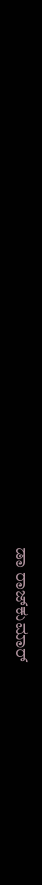ಡಾ ರಾಜ್‌ಕುಮಾರ್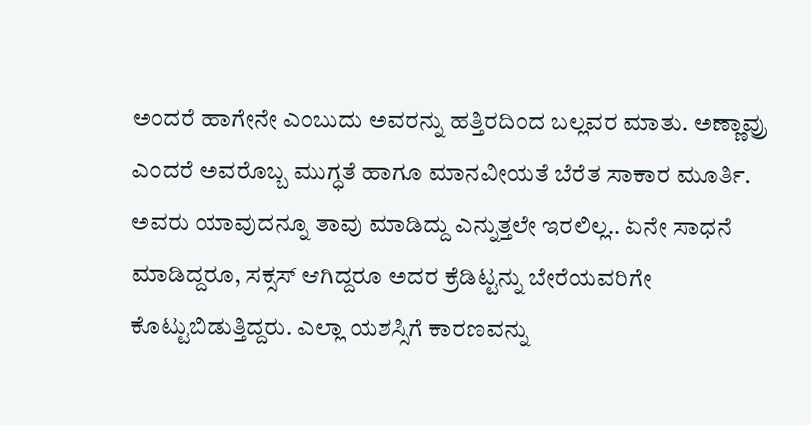ಅಂದರೆ ಹಾಗೇನೇ ಎಂಬುದು ಅವರನ್ನು ಹತ್ತಿರದಿಂದ ಬಲ್ಲವರ ಮಾತು. ಅಣ್ಣಾವ್ರು ಎಂದರೆ ಅವರೊಬ್ಬ ಮುಗ್ಧತೆ ಹಾಗೂ ಮಾನವೀಯತೆ ಬೆರೆತ ಸಾಕಾರ ಮೂರ್ತಿ. ಅವರು ಯಾವುದನ್ನೂ ತಾವು ಮಾಡಿದ್ದು ಎನ್ನುತ್ತಲೇ ಇರಲಿಲ್ಲ.. ಏನೇ ಸಾಧನೆ ಮಾಡಿದ್ದರೂ, ಸಕ್ಸಸ್ ಆಗಿದ್ದರೂ ಅದರ ಕ್ರೆಡಿಟ್ಟನ್ನು ಬೇರೆಯವರಿಗೇ ಕೊಟ್ಟುಬಿಡುತ್ತಿದ್ದರು. ಎಲ್ಲಾ ಯಶಸ್ಸಿಗೆ ಕಾರಣವನ್ನು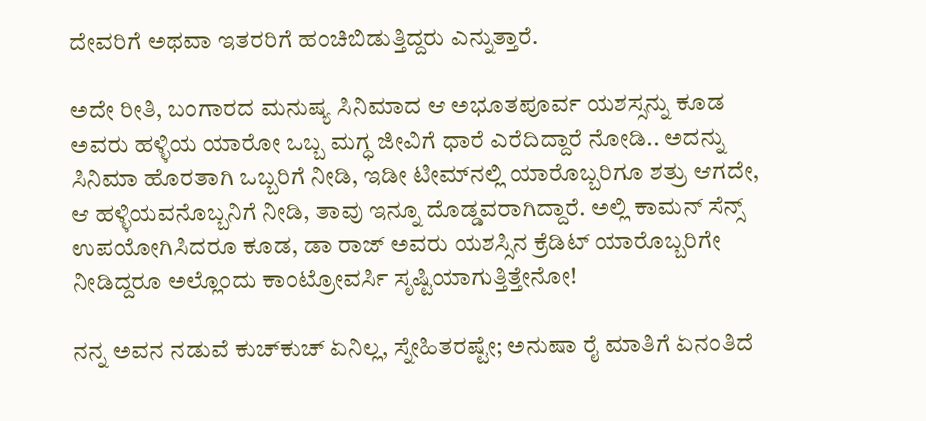ದೇವರಿಗೆ ಅಥವಾ ಇತರರಿಗೆ ಹಂಚಿಬಿಡುತ್ತಿದ್ದರು ಎನ್ನುತ್ತಾರೆ.

ಅದೇ ರೀತಿ, ಬಂಗಾರದ ಮನುಷ್ಯ ಸಿನಿಮಾದ ಆ ಅಭೂತಪೂರ್ವ ಯಶಸ್ಸನ್ನು ಕೂಡ ಅವರು ಹಳ್ಳಿಯ ಯಾರೋ ಒಬ್ಬ ಮಗ್ಧ ಜೀವಿಗೆ ಧಾರೆ ಎರೆದಿದ್ದಾರೆ ನೋಡಿ.. ಅದನ್ನು ಸಿನಿಮಾ ಹೊರತಾಗಿ ಒಬ್ಬರಿಗೆ ನೀಡಿ, ಇಡೀ ಟೀಮ್‌ನಲ್ಲಿ ಯಾರೊಬ್ಬರಿಗೂ ಶತ್ರು ಆಗದೇ, ಆ ಹಳ್ಳಿಯವನೊಬ್ಬನಿಗೆ ನೀಡಿ, ತಾವು ಇನ್ನೂ ದೊಡ್ಡವರಾಗಿದ್ದಾರೆ. ಅಲ್ಲಿ ಕಾಮನ್‌ ಸೆನ್ಸ್ ಉಪಯೋಗಿಸಿದರೂ ಕೂಡ, ಡಾ ರಾಜ್ ಅವರು ಯಶಸ್ಸಿನ ಕ್ರೆಡಿಟ್ ಯಾರೊಬ್ಬರಿಗೇ ನೀಡಿದ್ದರೂ ಅಲ್ಲೊಂದು ಕಾಂಟ್ರೋವರ್ಸಿ ಸೃಷ್ಟಿಯಾಗುತ್ತಿತ್ತೇನೋ!

ನನ್ನ ಅವನ ನಡುವೆ ಕುಚ್‌ಕುಚ್‌ ಏನಿಲ್ಲ, ಸ್ನೇಹಿತರಷ್ಟೇ; ಅನುಷಾ ರೈ ಮಾತಿಗೆ ಏನಂತಿದೆ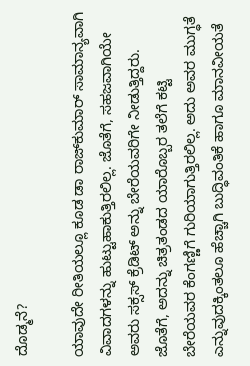ದೊಡ್ಮನೆ?

ಯಾವುದೇ ರೀತಿಯಲ್ಲೂ ಕೂಡ ಡಾ ರಾಜ್‌ಕುಮಾರ್ ಸಾಮಾನ್ಯವಾಗಿ ವಿವಾದಗಳನ್ನು ಹುಟ್ಟುಹಾಕುತ್ತಿರಲಿಲ್ಲ. ಜೊತೆಗೆ, ಸಹಜವಾಗಿಯೇ ಅವರು ಸಕ್ಸಸ್‌ ಕ್ರೆಡಿಟ್‌ ಅನ್ನು ಬೇರೆಯವರಿಗೇ ನೀಡುತ್ತಿದ್ದರು. ಜೊತೆಗೆ, ಅದನ್ನು ಚಿತ್ರತಂಡದ ಯಾರೊಬ್ಬರ ತಲೆಗೆ ಕಟ್ಟಿ ಬೇರೆಯವರ ಕೆಂಗಣ್ಣಿಗೆ ಗುರಿಯಾಗುತ್ತಿರಲಿಲ್ಲ. ಅದು ಅವರ ಮುಗ್ಧತೆ ಎನ್ನುವುದಕ್ಕಿಂತಲೂ ಹೆಚ್ಚಾಗಿ ಬುದ್ಧಿವಂತಿಕೆ ಹಾಗೂ ಮಾನವೀಯತೆ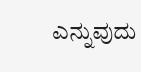ಎನ್ನುವುದು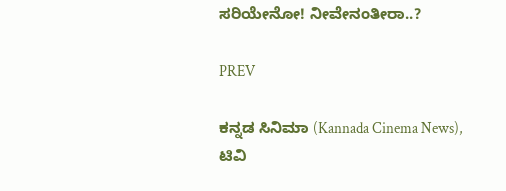ಸರಿಯೇನೋ! ನೀವೇನಂತೀರಾ..?

PREV

ಕನ್ನಡ ಸಿನಿಮಾ (Kannada Cinema News), ಟಿವಿ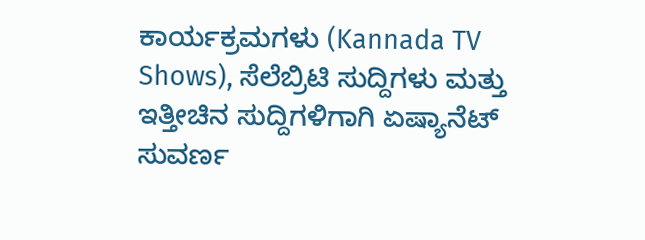ಕಾರ್ಯಕ್ರಮಗಳು (Kannada TV Shows), ಸೆಲೆಬ್ರಿಟಿ ಸುದ್ದಿಗಳು ಮತ್ತು ಇತ್ತೀಚಿನ ಸುದ್ದಿಗಳಿಗಾಗಿ ಏಷ್ಯಾನೆಟ್ ಸುವರ್ಣ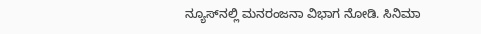ನ್ಯೂಸ್‌ನಲ್ಲಿ ಮನರಂಜನಾ ವಿಭಾಗ ನೋಡಿ. ಸಿನಿಮಾ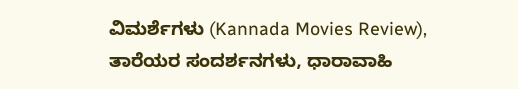ವಿಮರ್ಶೆಗಳು (Kannada Movies Review), ತಾರೆಯರ ಸಂದರ್ಶನಗಳು, ಧಾರಾವಾಹಿ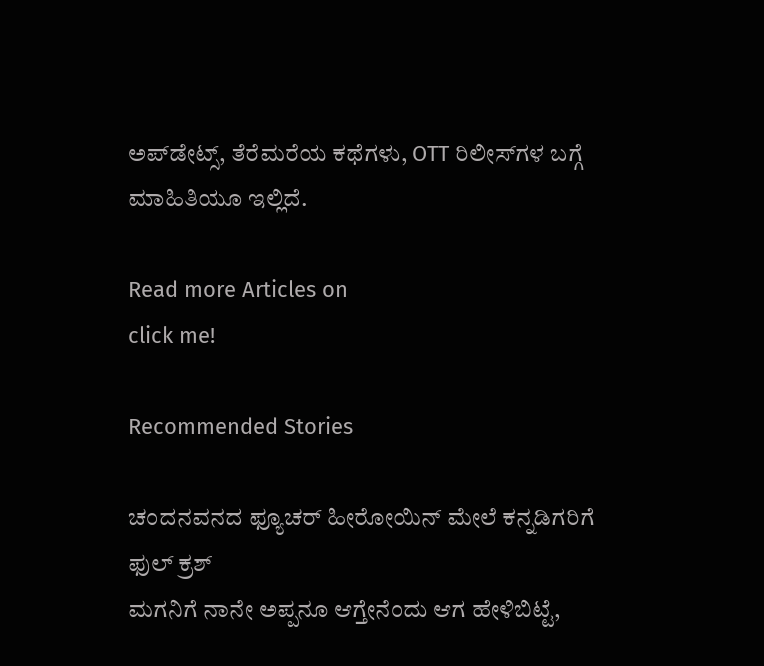ಅಪ್‌ಡೇಟ್ಸ್‌, ತೆರೆಮರೆಯ ಕಥೆಗಳು, OTT ರಿಲೀಸ್‌ಗಳ ಬಗ್ಗೆ ಮಾಹಿತಿಯೂ ಇಲ್ಲಿದೆ.

Read more Articles on
click me!

Recommended Stories

ಚಂದನವನದ ಫ್ಯೂಚರ್ ಹೀರೋಯಿನ್ ಮೇಲೆ ಕನ್ನಡಿಗರಿಗೆ ಫುಲ್ ಕ್ರಶ್
ಮಗನಿಗೆ ನಾನೇ ಅಪ್ಪನೂ ಆಗ್ತೇನೆಂದು ಆಗ ಹೇಳಿಬಿಟ್ಟೆ,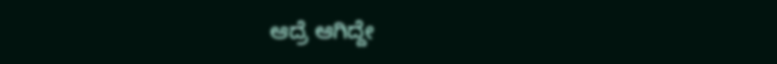ಆದ್ರೆ ಆಗಿದ್ದೇ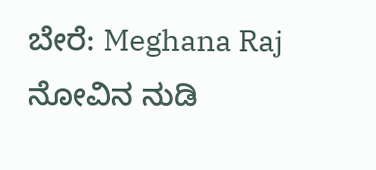ಬೇರೆ: Meghana Raj ನೋವಿನ ನುಡಿ